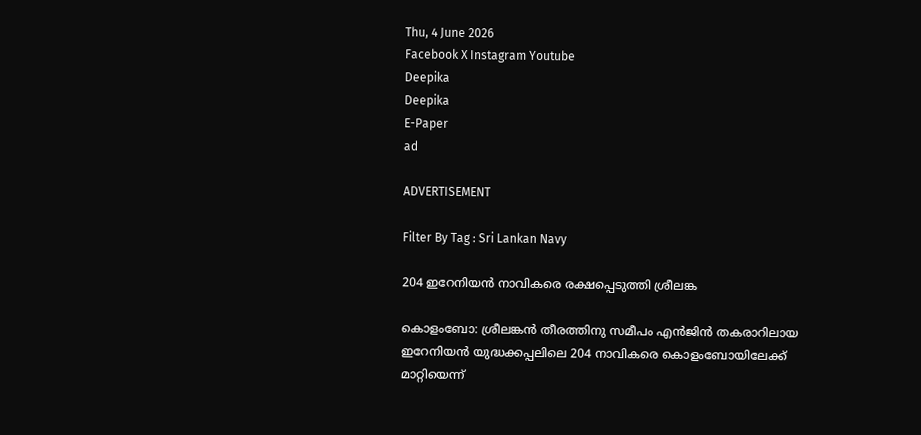Thu, 4 June 2026
Facebook X Instagram Youtube
Deepika
Deepika
E-Paper
ad

ADVERTISEMENT

Filter By Tag : Sri Lankan Navy

204 ഇറേനിയൻ നാവികരെ രക്ഷപ്പെടുത്തി ശ്രീലങ്ക

കൊളംബോ: ശ്രീലങ്കന്‍ തീരത്തിനു സമീപം എൻജിന്‍ തകരാറിലായ ഇറേനിയന്‍ യുദ്ധക്കപ്പലിലെ 204 നാവികരെ കൊളംബോയിലേക്ക് മാറ്റിയെന്ന്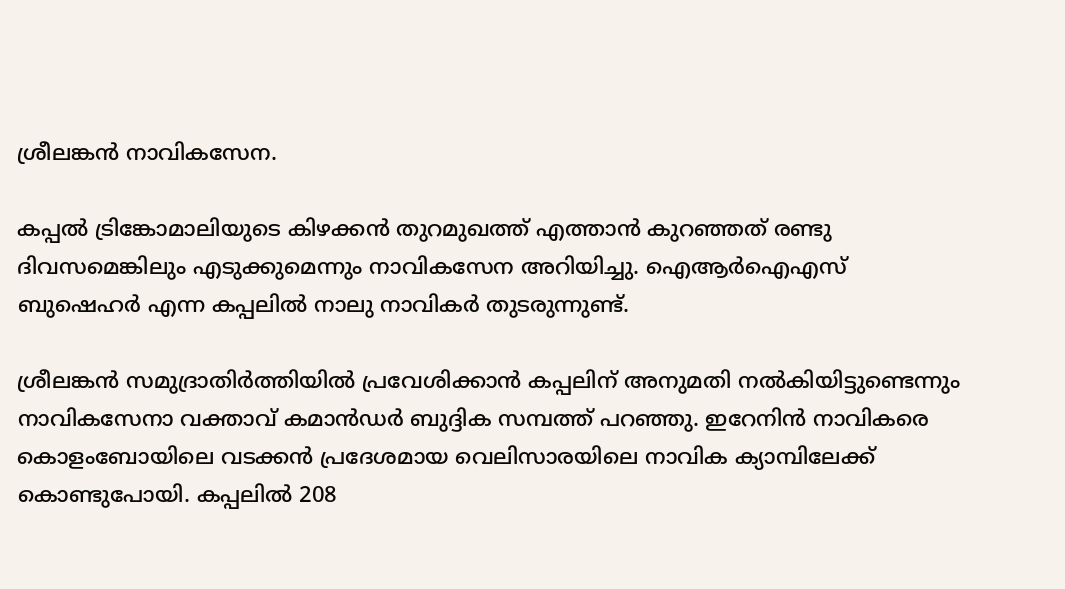ശ്രീലങ്കന്‍ നാവികസേന.

കപ്പല്‍ ട്രിങ്കോമാലിയുടെ കിഴക്കന്‍ തുറമുഖത്ത് എത്താന്‍ കുറഞ്ഞത് രണ്ടു ദിവസമെങ്കിലും എടുക്കുമെന്നും നാവികസേന അറിയിച്ചു. ഐആര്‍ഐഎസ് ബുഷെഹര്‍ എന്ന കപ്പലില്‍ നാലു നാവികര്‍ തുടരുന്നുണ്ട്.

ശ്രീലങ്കന്‍ സമുദ്രാതിര്‍ത്തിയില്‍ പ്രവേശിക്കാന്‍ കപ്പലിന് അനുമതി നല്‍കിയിട്ടുണ്ടെന്നും നാവികസേനാ വക്താവ് കമാന്‍ഡര്‍ ബുദ്ദിക സമ്പത്ത് പറഞ്ഞു. ഇറേനിന്‍ നാവികരെ കൊളംബോയിലെ വടക്കന്‍ പ്രദേശമായ വെലിസാരയിലെ നാവിക ക്യാമ്പിലേക്ക് കൊണ്ടുപോയി. കപ്പലില്‍ 208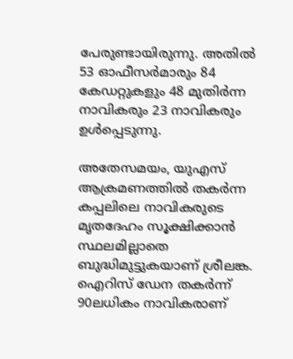പേരുണ്ടായിരുന്നു. അതില്‍ 53 ഓഫീസര്‍മാരും 84 കേഡറ്റുകളും 48 മുതിര്‍ന്ന നാവികരും 23 നാവികരും ഉള്‍പ്പെടുന്നു.

അതേസമയം, യുഎസ് ആക്രമണത്തില്‍ തകര്‍ന്ന കപ്പലിലെ നാവികരുടെ മൃതദേഹം സൂക്ഷിക്കാന്‍ സ്ഥലമില്ലാതെ ബുദ്ധിമുട്ടുകയാണ് ശ്രീലങ്ക. ഐറിസ് ഡേന തകര്‍ന്ന് 90ലധികം നാവികരാണ്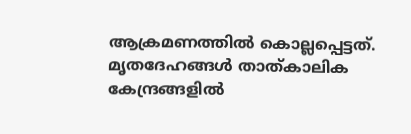ആക്രമണത്തില്‍ കൊല്ലപ്പെട്ടത്. മൃതദേഹങ്ങള്‍ താത്കാലിക കേന്ദ്രങ്ങളില്‍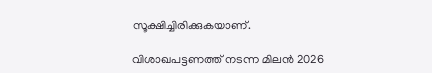സൂക്ഷിച്ചിരിക്കുകയാണ്.

വിശാഖപട്ടണത്ത് നടന്ന മിലന്‍ 2026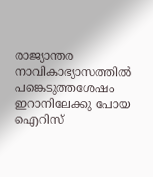രാജ്യാന്തര നാവികാഭ്യാസത്തില്‍ പങ്കെടുത്തശേഷം ഇറാനിലേക്കു പോയ ഐറിസ്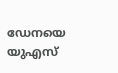ഡേനയെ യുഎസ്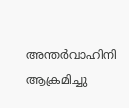അന്തർവാഹിനി ആക്രമിച്ചു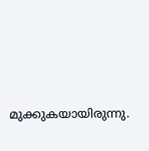മുക്കുകയായിരുന്നു.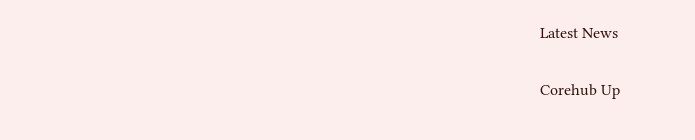Latest News

Corehub Up